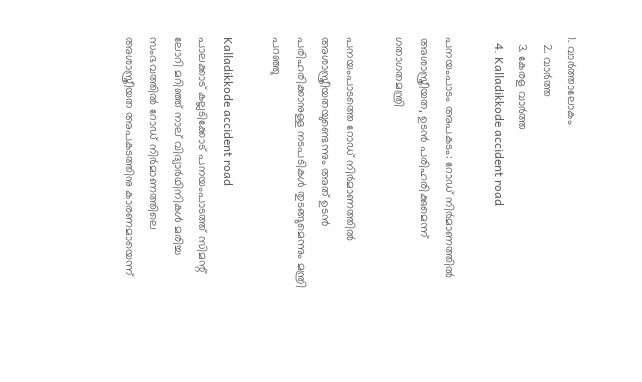1. വാര്‍ത്താലോകം
  2. വാര്‍ത്ത
  3. കേരള വാര്‍ത്ത
  4. Kalladikkode accident road

പനയംപാടം അപകടം: റോഡ് നിര്‍മാണത്തില്‍ അശാസ്ത്രീയത, ഉടന്‍ പരിഹരിക്കുമെന്ന് ഗതാഗതമന്ത്രി

പനയംപാടത്തെ റോഡ് നിര്‍മാണത്തില്‍ അശാസ്ത്രീയതയുണ്ടെന്നും അത് ഉടന്‍ പരിഹരിക്കാനുള്ള നടപടികള്‍ തുടങ്ങുമെന്നും മന്ത്രി പറഞ്ഞു

Kalladikkode accident road
പാലക്കാട് കല്ലടിക്കോട് പനയംപാടത്ത് സിമന്റ് ലോറി മറിഞ്ഞ് നാല് വിദ്യാര്‍ഥിനികള്‍ മരിച്ച സംഭവത്തില്‍ റോഡ് നിര്‍മാണത്തിലെ അശാസ്ത്രീയത അപകടത്തിനു കാരണമായെന്ന്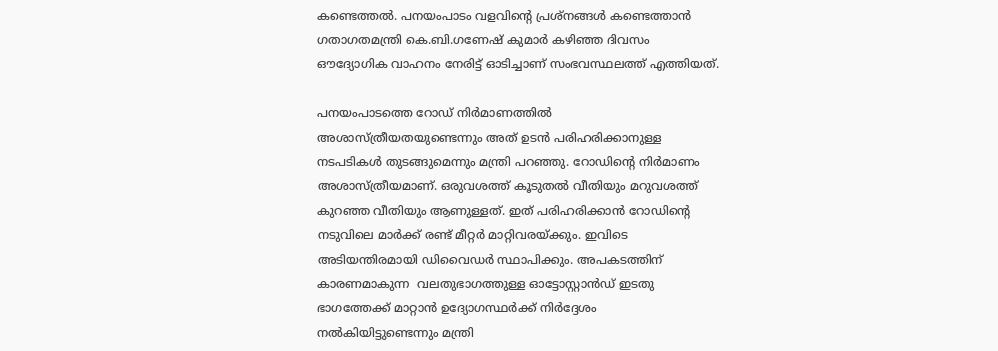കണ്ടെത്തല്‍. പനയംപാടം വളവിന്റെ പ്രശ്‌നങ്ങള്‍ കണ്ടെത്താന്‍ ഗതാഗതമന്ത്രി കെ.ബി.ഗണേഷ് കുമാര്‍ കഴിഞ്ഞ ദിവസം ഔദ്യോഗിക വാഹനം നേരിട്ട് ഓടിച്ചാണ് സംഭവസ്ഥലത്ത് എത്തിയത്.

പനയംപാടത്തെ റോഡ് നിര്‍മാണത്തില്‍ അശാസ്ത്രീയതയുണ്ടെന്നും അത് ഉടന്‍ പരിഹരിക്കാനുള്ള നടപടികള്‍ തുടങ്ങുമെന്നും മന്ത്രി പറഞ്ഞു. റോഡിന്റെ നിര്‍മാണം അശാസ്ത്രീയമാണ്. ഒരുവശത്ത് കൂടുതല്‍ വീതിയും മറുവശത്ത് കുറഞ്ഞ വീതിയും ആണുള്ളത്. ഇത് പരിഹരിക്കാന്‍ റോഡിന്റെ നടുവിലെ മാര്‍ക്ക് രണ്ട് മീറ്റര്‍ മാറ്റിവരയ്ക്കും. ഇവിടെ അടിയന്തിരമായി ഡിവൈഡര്‍ സ്ഥാപിക്കും. അപകടത്തിന് കാരണമാകുന്ന  വലതുഭാഗത്തുള്ള ഓട്ടോസ്റ്റാന്‍ഡ് ഇടതു ഭാഗത്തേക്ക് മാറ്റാന്‍ ഉദ്യോഗസ്ഥര്‍ക്ക് നിര്‍ദ്ദേശം നല്‍കിയിട്ടുണ്ടെന്നും മന്ത്രി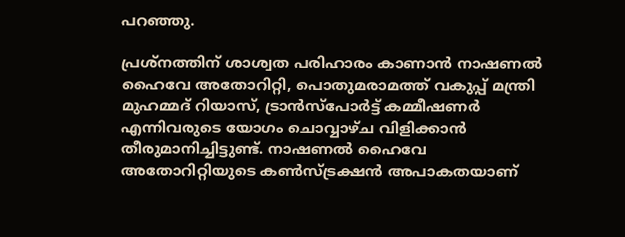പറഞ്ഞു.

പ്രശ്‌നത്തിന് ശാശ്വത പരിഹാരം കാണാന്‍ നാഷണല്‍ ഹൈവേ അതോറിറ്റി, പൊതുമരാമത്ത് വകുപ്പ് മന്ത്രി മുഹമ്മദ് റിയാസ്, ട്രാന്‍സ്‌പോര്‍ട്ട് കമ്മീഷണര്‍ എന്നിവരുടെ യോഗം ചൊവ്വാഴ്ച വിളിക്കാന്‍ തീരുമാനിച്ചിട്ടുണ്ട്. നാഷണല്‍ ഹൈവേ അതോറിറ്റിയുടെ കണ്‍സ്ട്രക്ഷന്‍ അപാകതയാണ്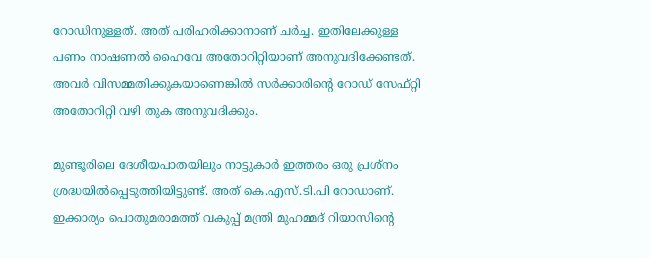റോഡിനുള്ളത്. അത് പരിഹരിക്കാനാണ് ചര്‍ച്ച. ഇതിലേക്കുള്ള പണം നാഷണല്‍ ഹൈവേ അതോറിറ്റിയാണ് അനുവദിക്കേണ്ടത്. അവര്‍ വിസമ്മതിക്കുകയാണെങ്കില്‍ സര്‍ക്കാരിന്റെ റോഡ് സേഫ്റ്റി അതോറിറ്റി വഴി തുക അനുവദിക്കും.

മുണ്ടൂരിലെ ദേശീയപാതയിലും നാട്ടുകാര്‍ ഇത്തരം ഒരു പ്രശ്‌നം ശ്രദ്ധയില്‍പ്പെടുത്തിയിട്ടുണ്ട്. അത് കെ.എസ്.ടി.പി റോഡാണ്. ഇക്കാര്യം പൊതുമരാമത്ത് വകുപ്പ് മന്ത്രി മുഹമ്മദ് റിയാസിന്റെ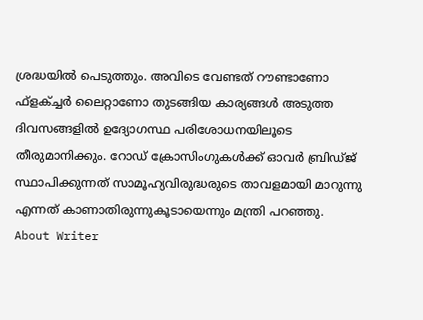ശ്രദ്ധയില്‍ പെടുത്തും. അവിടെ വേണ്ടത് റൗണ്ടാണോ ഫ്‌ളക്ച്ചര്‍ ലൈറ്റാണോ തുടങ്ങിയ കാര്യങ്ങള്‍ അടുത്ത ദിവസങ്ങളില്‍ ഉദ്യോഗസ്ഥ പരിശോധനയിലൂടെ തീരുമാനിക്കും. റോഡ് ക്രോസിംഗുകള്‍ക്ക് ഓവര്‍ ബ്രിഡ്ജ് സ്ഥാപിക്കുന്നത് സാമൂഹ്യവിരുദ്ധരുടെ താവളമായി മാറുന്നു എന്നത് കാണാതിരുന്നുകൂടായെന്നും മന്ത്രി പറഞ്ഞു.
About Writer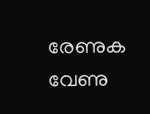രേണുക വേണു